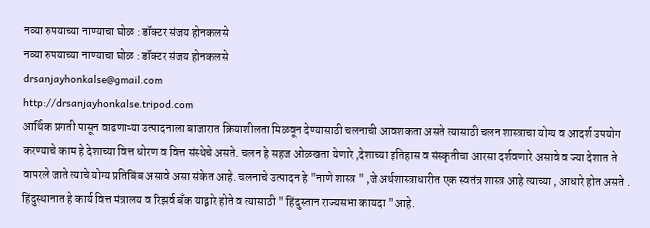नव्या रुपयाच्या नाण्याचा घोळ : डॉक्टर संजय होनकलसे
नव्या रुपयाच्या नाण्याचा घोळ : डॉक्टर संजय होनकलसे
drsanjayhonkalse@gmail.com
http://drsanjayhonkalse.tripod.com
आर्थिक प्रगती पासून वाढणाऱ्या उत्पादनाला बाजारात क्रियाशीलता मिळवून देण्यासाठी चलनाची आवशकता असते त्यासाठी चलन शास्त्राचा योग्य व आदर्श उपयोग करण्याचे काम हे देशाच्या वित्त धोरण व वित्त संस्थेचे असते. चलन हे सहज ओळखता येणारे ,देशाच्या इतिहास व संस्कृतीचा आरसा दर्शवणारे असावे व ज्या देशात ते वापरले जाते त्याचे योग्य प्रतिबिंब असावे असा संकेत आहे. चलनाचे उत्पादन हे "नाणे शास्त्र " ,जे अर्थशास्त्राधारीत एक स्वतंत्र शास्त्र आहे त्याच्या , आधारे होत असते . हिंदुस्थानात हे कार्य वित्त मंत्रालय व रिझर्व बँक याद्वारे होते व त्यासाठी " हिंदुस्तान राज्यसभा कायदा "आहे.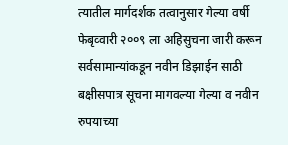त्यातील मार्गदर्शक तत्वानुसार गेल्या वर्षी फेबृव्वारी २००९ ला अहिसुचना जारी करून सर्वसामान्यांकडून नवीन डिझाईन साठी बक्षीसपात्र सूचना मागवल्या गेल्या व नवीन रुपयाच्या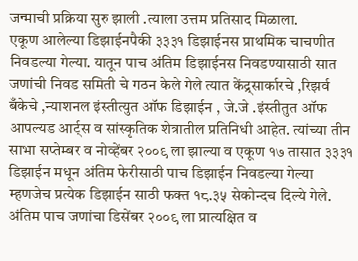जन्माची प्रक्रिया सुरु झाली .त्याला उत्तम प्रतिसाद मिळाला.
एकूण आलेल्या डिझाईनपैकी ३३३१ डिझाईनस प्राथमिक चाचणीत निवडल्या गेल्या. यातून पाच अंतिम डिझाईनस निवडण्यासाठी सात जणांची निवड समिती चे गठन केले गेले त्यात केंद्र्सार्कारचे ,रिझर्व बँकेचे ,न्याशनल इंस्तीत्युत ऑफ डिझाईन , जे.जे .इंस्तीतुत ऑफ आपल्यड आर्ट्स व सांस्कृतिक शेत्रातील प्रतिनिधी आहेत. त्यांच्या तीन साभा सप्तेम्बर व नोव्हेंबर २००९ ला झाल्या व एकूण १७ तासात ३३३१ डिझाईन मधून अंतिम फेरीसाठी पाच डिझाईन निवडल्या गेल्या म्हणजेच प्रत्येक डिझाईन साठी फक्त १८.३५ सेकोन्दच दिल्ये गेले. अंतिम पाच जणांचा डिसेंबर २००९ ला प्रात्यक्षित व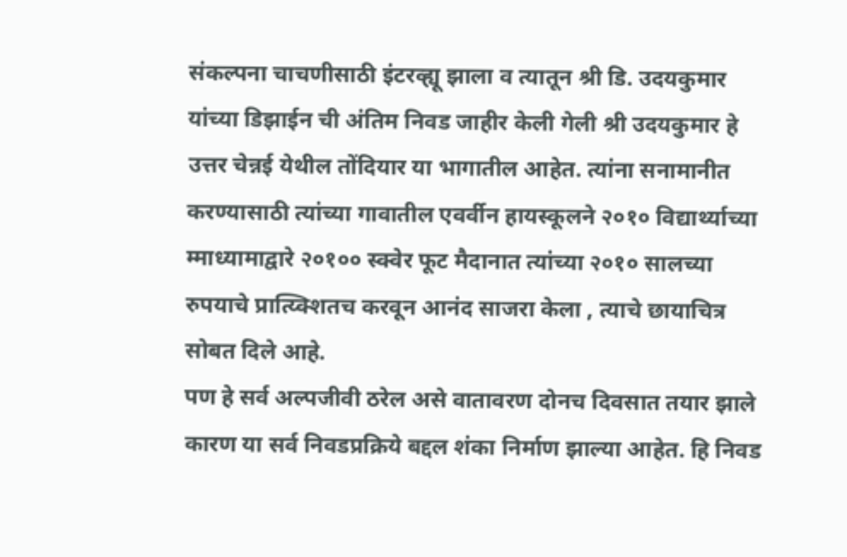संकल्पना चाचणीसाठी इंटरव्ह्यू झाला व त्यातून श्री डि. उदयकुमार यांच्या डिझाईन ची अंतिम निवड जाहीर केली गेली श्री उदयकुमार हे उत्तर चेन्नई येथील तोंदियार या भागातील आहेत. त्यांना सनामानीत करण्यासाठी त्यांच्या गावातील एवर्वीन हायस्कूलने २०१० विद्यार्थ्याच्या म्माध्यामाद्वारे २०१०० स्क्वेर फूट मैदानात त्यांच्या २०१० सालच्या रुपयाचे प्रात्य्क्शितच करवून आनंद साजरा केला , त्याचे छायाचित्र सोबत दिले आहे.
पण हे सर्व अल्पजीवी ठरेल असे वातावरण दोनच दिवसात तयार झाले कारण या सर्व निवडप्रक्रिये बद्दल शंका निर्माण झाल्या आहेत. हि निवड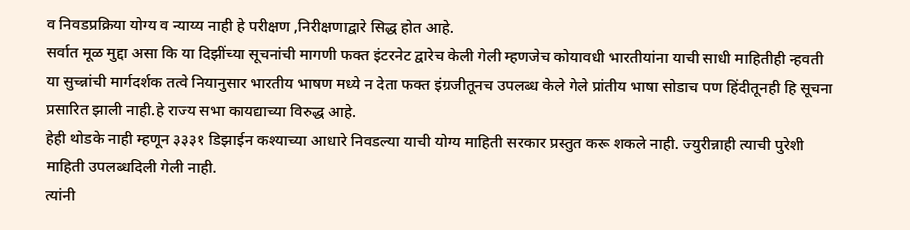व निवडप्रक्रिया योग्य व न्याय्य नाही हे परीक्षण ,निरीक्षणाद्वारे सिद्ध होत आहे.
सर्वात मूळ मुद्दा असा कि या दिझींच्या सूचनांची मागणी फक्त इंटरनेट द्वारेच केली गेली म्हणजेच कोयावधी भारतीयांना याची साधी माहितीही न्हवती या सुच्न्नांची मार्गदर्शक तत्वे नियानुसार भारतीय भाषण मध्ये न देता फक्त इंग्रजीतूनच उपलब्ध केले गेले प्रांतीय भाषा सोडाच पण हिंदीतूनही हि सूचना प्रसारित झाली नाही.हे राज्य सभा कायद्याच्या विरुद्ध आहे.
हेही थोडके नाही म्हणून ३३३१ डिझाईन कश्याच्या आधारे निवडल्या याची योग्य माहिती सरकार प्रस्तुत करू शकले नाही. ज्युरीन्नाही त्याची पुरेशी माहिती उपलब्धदिली गेली नाही.
त्यांनी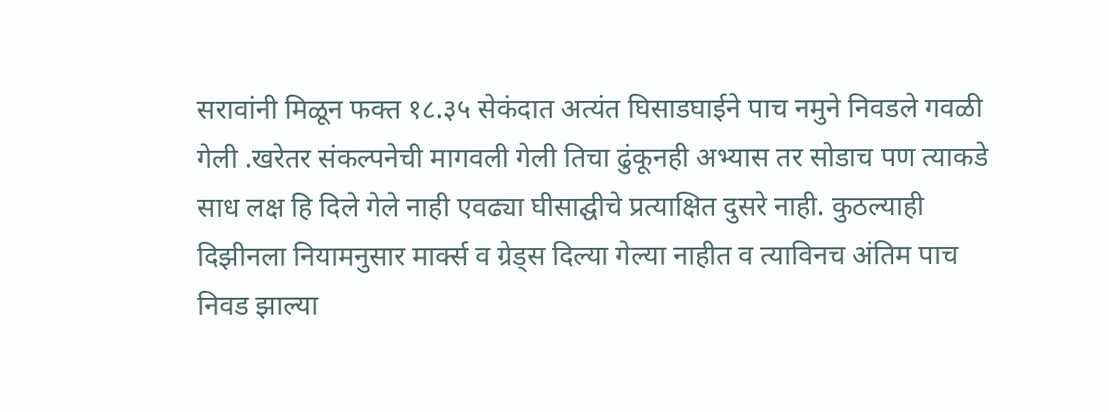सरावांनी मिळून फक्त १८.३५ सेकंदात अत्यंत घिसाडघाईने पाच नमुने निवडले गवळी गेली .खरेतर संकल्पनेची मागवली गेली तिचा ढुंकूनही अभ्यास तर सोडाच पण त्याकडे साध लक्ष हि दिले गेले नाही एवढ्या घीसाद्घीचे प्रत्याक्षित दुसरे नाही. कुठल्याही दिझीनला नियामनुसार मार्क्स व ग्रेड्स दिल्या गेल्या नाहीत व त्याविनच अंतिम पाच निवड झाल्या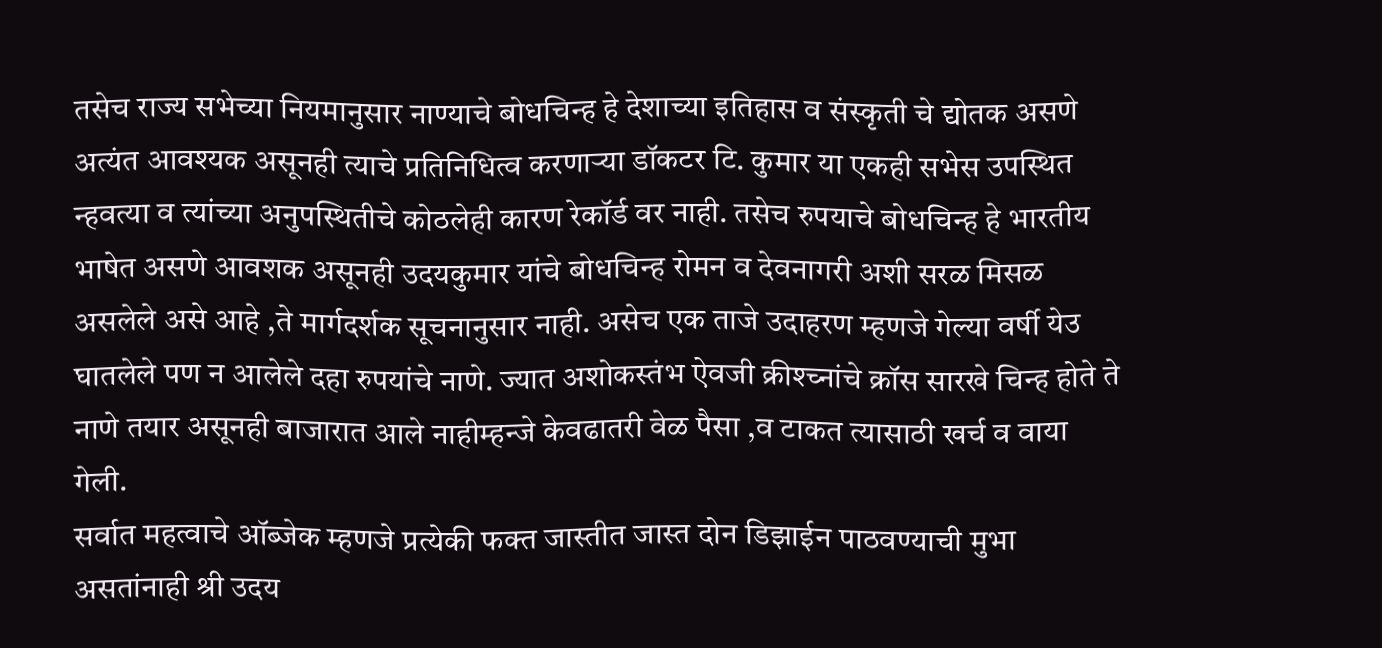तसेच राज्य सभेच्या नियमानुसार नाण्याचे बोधचिन्ह हे देशाच्या इतिहास व संस्कृती चे द्योतक असणे अत्यंत आवश्यक असूनही त्याचे प्रतिनिधित्व करणाऱ्या डॉकटर टि. कुमार या एकही सभेस उपस्थित न्हवत्या व त्यांच्या अनुपस्थितीचे कोठलेही कारण रेकॉर्ड वर नाही. तसेच रुपयाचे बोधचिन्ह हे भारतीय भाषेत असणे आवशक असूनही उदयकुमार यांचे बोधचिन्ह रोमन व देवनागरी अशी सरळ मिसळ असलेले असे आहे ,ते मार्गदर्शक सूचनानुसार नाही. असेच एक ताजे उदाहरण म्हणजे गेल्या वर्षी येउ घातलेले पण न आलेले दहा रुपयांचे नाणे. ज्यात अशोकस्तंभ ऐवजी क्रीश्च्नांचे क्रॉस सारखे चिन्ह होते ते नाणे तयार असूनही बाजारात आले नाहीम्हन्जे केवढातरी वेळ पैसा ,व टाकत त्यासाठी खर्च व वाया गेली.
सर्वात महत्वाचे ऑब्जेक म्हणजे प्रत्येकी फक्त जास्तीत जास्त दोन डिझाईन पाठवण्याची मुभा असतांनाही श्री उदय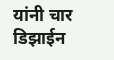यांनी चार डिझाईन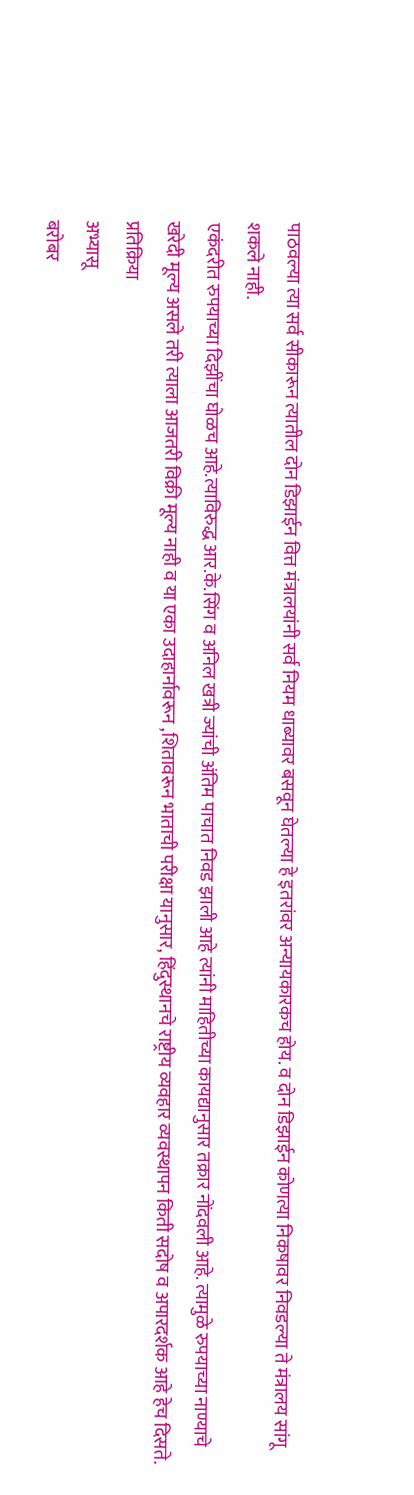पाठवल्या त्या सर्व सीकारून त्यातील दोन डिझाईन वित्त मंत्रालयांनी सर्व नियम धाब्यावर बसवून घेतल्या हे इतरांवर अन्यायकारकच होय. व दोन डिझाईन कोणत्या निकषावर निवडल्या ते मंत्रालय सांगू शकले नाही.
एकंदरीत रुपयाच्या दिझींचा घोळच आहे.त्याविरुद्ध आर.के.सिंग व अनिल खत्री ज्यांची अंतिम पाचात निवड झाली आहे त्यांनी माहितीच्या कायद्यानुसार तक्रार नोंदवली आहे. त्यामुळे रुपयाच्या नाण्याचे खरेदी मूल्य असले तरी त्याला आजतरी विक्री मूल्य नाही व या एका उदाहार्नावरून ,शितावरून भाताची परीक्षा यानुसार, हिंदुस्थानचे राष्ट्रीय व्यवहार व्यवस्थापन किती सदोष व अपारदर्शक आहे हेच दिसते.
प्रतिक्रिया
अभ्यासू
बरोबर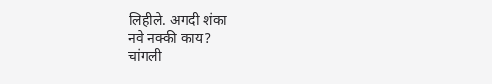लिहीले. अगदी शंका
नवे नक्की काय?
चांगली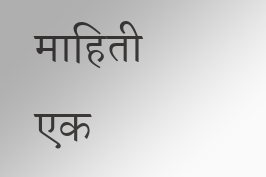माहिती
एक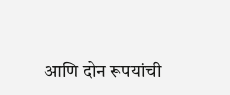आणि दोन रूपयांची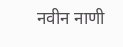नवीन नाणी